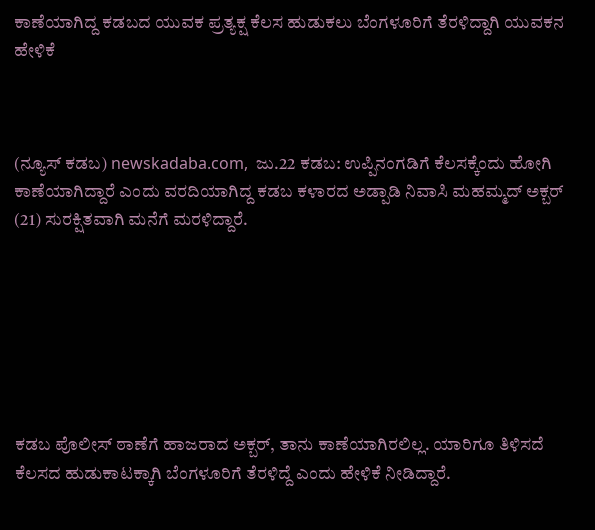ಕಾಣೆಯಾಗಿದ್ದ ಕಡಬದ ಯುವಕ ಪ್ರತ್ಯಕ್ಷ ಕೆಲಸ ಹುಡುಕಲು ಬೆಂಗಳೂರಿಗೆ ತೆರಳಿದ್ದಾಗಿ ಯುವಕನ ಹೇಳಿಕೆ



(ನ್ಯೂಸ್‌ ಕಡಬ) newskadaba.com,  ಜು.22 ಕಡಬ: ಉಪ್ಪಿನಂಗಡಿಗೆ ಕೆಲಸಕ್ಕೆಂದು ಹೋಗಿ ಕಾಣೆಯಾಗಿದ್ದಾರೆ ಎಂದು ವರದಿಯಾಗಿದ್ದ ಕಡಬ ಕಳಾರದ ಅಡ್ಪಾಡಿ ನಿವಾಸಿ ಮಹಮ್ಮದ್ ಅಕ್ಬರ್ (21) ಸುರಕ್ಷಿತವಾಗಿ ಮನೆಗೆ ಮರಳಿದ್ದಾರೆ.







ಕಡಬ ಪೊಲೀಸ್ ಠಾಣೆಗೆ ಹಾಜರಾದ ಅಕ್ಬರ್, ತಾನು ಕಾಣೆಯಾಗಿರಲಿಲ್ಲ. ಯಾರಿಗೂ ತಿಳಿಸದೆ ಕೆಲಸದ ಹುಡುಕಾಟಕ್ಕಾಗಿ ಬೆಂಗಳೂರಿಗೆ ತೆರಳಿದ್ದೆ ಎಂದು ಹೇಳಿಕೆ ನೀಡಿದ್ದಾರೆ.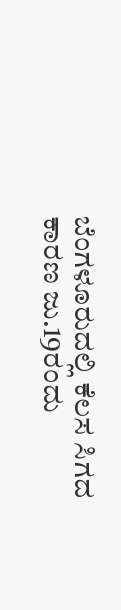ಬೆಂಗಳೂರುದಲ್ಲಿ ಕೆಲಸ ಸಿಗದ ಕಾರಣ ಜು.19ರಂದು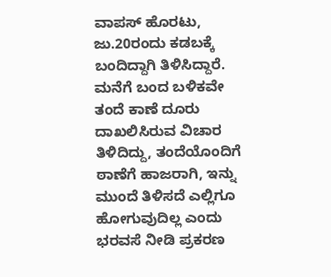ವಾಪಸ್ ಹೊರಟು, ಜು.20ರಂದು ಕಡಬಕ್ಕೆ ಬಂದಿದ್ದಾಗಿ ತಿಳಿಸಿದ್ದಾರೆ. ಮನೆಗೆ ಬಂದ ಬಳಿಕವೇ ತಂದೆ ಕಾಣೆ ದೂರು ದಾಖಲಿಸಿರುವ ವಿಚಾರ ತಿಳಿದಿದ್ದು, ತಂದೆಯೊಂದಿಗೆ ಠಾಣೆಗೆ ಹಾಜರಾಗಿ, ಇನ್ನು ಮುಂದೆ ತಿಳಿಸದೆ ಎಲ್ಲಿಗೂ ಹೋಗುವುದಿಲ್ಲ ಎಂದು ಭರವಸೆ ನೀಡಿ ಪ್ರಕರಣ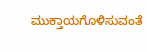ಮುಕ್ತಾಯಗೊಳಿಸುವಂತೆ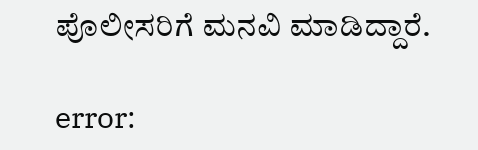ಪೊಲೀಸರಿಗೆ ಮನವಿ ಮಾಡಿದ್ದಾರೆ.

error: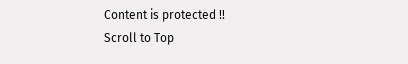Content is protected !!
Scroll to Top